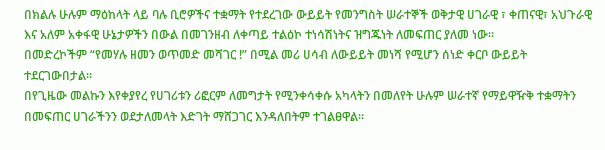በክልሉ ሁሉም ማዕከላት ላይ ባሉ ቢሮዎችና ተቋማት የተደረገው ውይይት የመንግስት ሠራተኞች ወቅታዊ ሀገራዊ ፣ ቀጠናዊ፣ አህጉራዊ እና አለም አቀፋዊ ሁኔታዎችን በውል በመገንዘብ ለቀጣይ ተልዕኮ ተነሳሽነትና ዝግጁነት ለመፍጠር ያለመ ነው።
በመድረኮችም “የመሃሉ ዘመን ወጥመድ መሻገር !” በሚል መሪ ሀሳብ ለውይይት መነሻ የሚሆን ሰነድ ቀርቦ ውይይት ተደርገውበታል።
በየጊዜው መልኩን እየቀያየረ የሀገሪቱን ሪፎርም ለመግታት የሚንቀሳቀሱ አካላትን በመለየት ሁሉም ሠራተኛ የማይዋዥቅ ተቋማትን በመፍጠር ሀገራችንን ወደታለመላት እድገት ማሸጋገር እንዳለበትም ተገልፀዋል።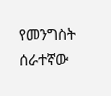የመንግስት ሰራተኛው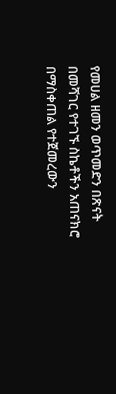የመሀል ዘመን ወጥመድን በጽናት በመሻገር የተገኙ ስኬቶችን አጠናክሮ በማስቀጠል የተጀመረውን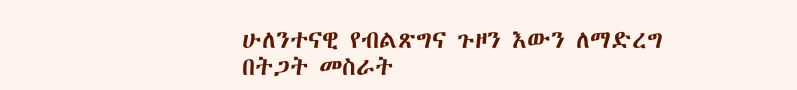ሁለንተናዊ የብልጽግና ጉዞን እውን ለማድረግ በትጋት መስራት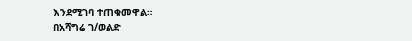እንደሚገባ ተጠቁመዋል።
በአሻግሬ ገ/ወልድ